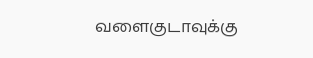வளைகுடாவுக்கு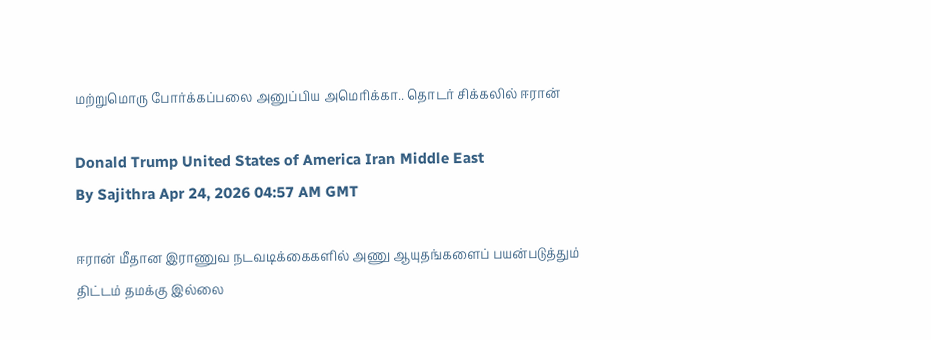மற்றுமொரு போர்க்கப்பலை அனுப்பிய அமெரிக்கா.. தொடர் சிக்கலில் ஈரான்

Donald Trump United States of America Iran Middle East
By Sajithra Apr 24, 2026 04:57 AM GMT

ஈரான் மீதான இராணுவ நடவடிக்கைகளில் அணு ஆயுதங்களைப் பயன்படுத்தும் திட்டம் தமக்கு இல்லை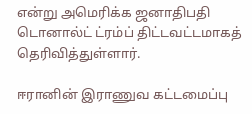என்று அமெரிக்க ஜனாதிபதி டொனால்ட் ட்ரம்ப் திட்டவட்டமாகத் தெரிவித்துள்ளார்.

ஈரானின் இராணுவ கட்டமைப்பு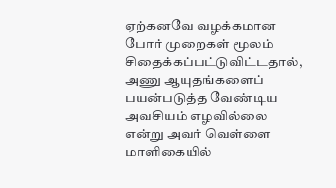ஏற்கனவே வழக்கமான போர் முறைகள் மூலம் சிதைக்கப்பட்டுவிட்டதால், அணு ஆயுதங்களைப் பயன்படுத்த வேண்டிய அவசியம் எழவில்லை என்று அவர் வெள்ளை மாளிகையில்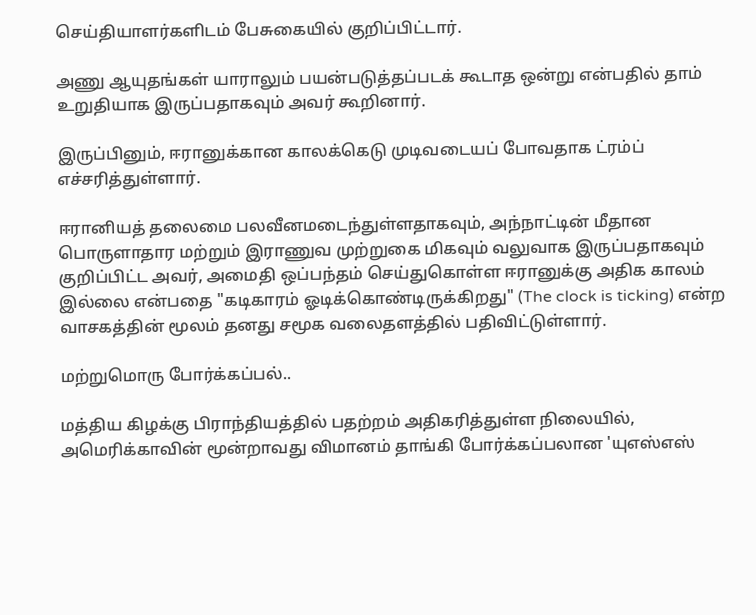செய்தியாளர்களிடம் பேசுகையில் குறிப்பிட்டார்.

அணு ஆயுதங்கள் யாராலும் பயன்படுத்தப்படக் கூடாத ஒன்று என்பதில் தாம் உறுதியாக இருப்பதாகவும் அவர் கூறினார்.

இருப்பினும், ஈரானுக்கான காலக்கெடு முடிவடையப் போவதாக ட்ரம்ப் எச்சரித்துள்ளார்.

ஈரானியத் தலைமை பலவீனமடைந்துள்ளதாகவும், அந்நாட்டின் மீதான பொருளாதார மற்றும் இராணுவ முற்றுகை மிகவும் வலுவாக இருப்பதாகவும் குறிப்பிட்ட அவர், அமைதி ஒப்பந்தம் செய்துகொள்ள ஈரானுக்கு அதிக காலம் இல்லை என்பதை "கடிகாரம் ஓடிக்கொண்டிருக்கிறது" (The clock is ticking) என்ற வாசகத்தின் மூலம் தனது சமூக வலைதளத்தில் பதிவிட்டுள்ளார்.

மற்றுமொரு போர்க்கப்பல்..

மத்திய கிழக்கு பிராந்தியத்தில் பதற்றம் அதிகரித்துள்ள நிலையில், அமெரிக்காவின் மூன்றாவது விமானம் தாங்கி போர்க்கப்பலான 'யுஎஸ்எஸ்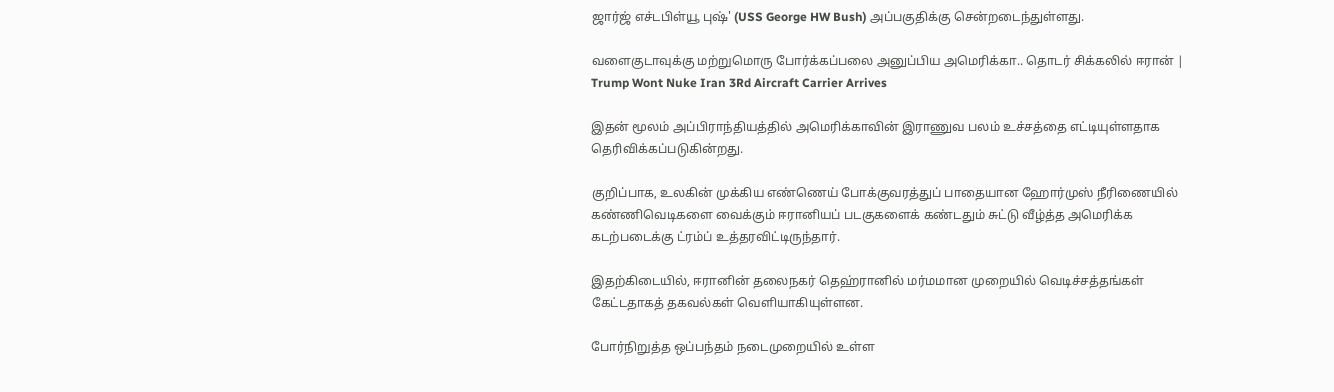ஜார்ஜ் எச்டபிள்யூ புஷ்' (USS George HW Bush) அப்பகுதிக்கு சென்றடைந்துள்ளது.

வளைகுடாவுக்கு மற்றுமொரு போர்க்கப்பலை அனுப்பிய அமெரிக்கா.. தொடர் சிக்கலில் ஈரான் | Trump Wont Nuke Iran 3Rd Aircraft Carrier Arrives

இதன் மூலம் அப்பிராந்தியத்தில் அமெரிக்காவின் இராணுவ பலம் உச்சத்தை எட்டியுள்ளதாக தெரிவிக்கப்படுகின்றது.

குறிப்பாக, உலகின் முக்கிய எண்ணெய் போக்குவரத்துப் பாதையான ஹோர்முஸ் நீரிணையில் கண்ணிவெடிகளை வைக்கும் ஈரானியப் படகுகளைக் கண்டதும் சுட்டு வீழ்த்த அமெரிக்க கடற்படைக்கு ட்ரம்ப் உத்தரவிட்டிருந்தார்.

இதற்கிடையில், ஈரானின் தலைநகர் தெஹ்ரானில் மர்மமான முறையில் வெடிச்சத்தங்கள் கேட்டதாகத் தகவல்கள் வெளியாகியுள்ளன.

போர்நிறுத்த ஒப்பந்தம் நடைமுறையில் உள்ள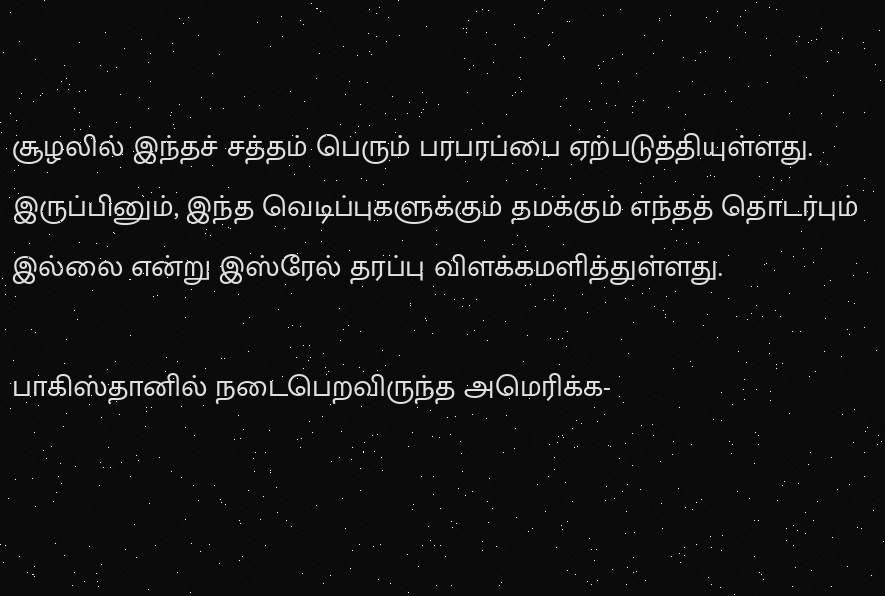சூழலில் இந்தச் சத்தம் பெரும் பரபரப்பை ஏற்படுத்தியுள்ளது. இருப்பினும், இந்த வெடிப்புகளுக்கும் தமக்கும் எந்தத் தொடர்பும் இல்லை என்று இஸ்ரேல் தரப்பு விளக்கமளித்துள்ளது.

பாகிஸ்தானில் நடைபெறவிருந்த அமெரிக்க-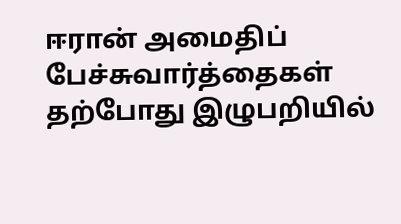ஈரான் அமைதிப் பேச்சுவார்த்தைகள் தற்போது இழுபறியில்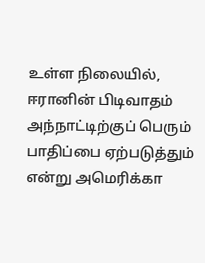உள்ள நிலையில், ஈரானின் பிடிவாதம் அந்நாட்டிற்குப் பெரும் பாதிப்பை ஏற்படுத்தும் என்று அமெரிக்கா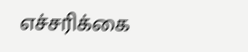எச்சரிக்கை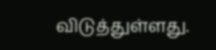விடுத்துள்ளது.